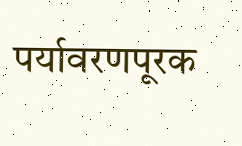पर्यावरणपूरक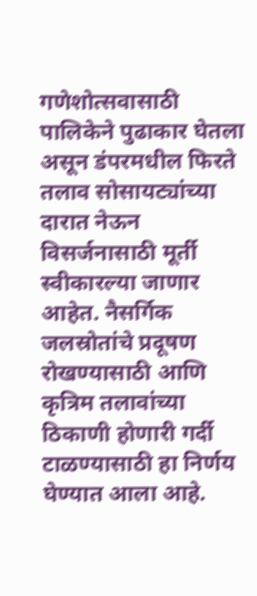गणेशोत्सवासाठी पालिकेने पुढाकार घेतला असून डंपरमधील फिरते तलाव सोसायट्यांच्या दारात नेऊन विसर्जनासाठी मूर्ती स्वीकारल्या जाणार आहेत. नैसर्गिक जलस्रोतांचे प्रदूषण रोखण्यासाठी आणि कृत्रिम तलावांच्या ठिकाणी होणारी गर्दी टाळण्यासाठी हा निर्णय घेण्यात आला आहे.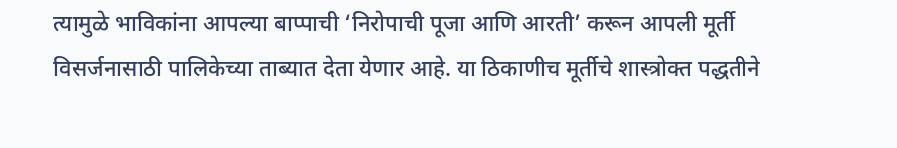त्यामुळे भाविकांना आपल्या बाप्पाची ‘निरोपाची पूजा आणि आरती’ करून आपली मूर्ती विसर्जनासाठी पालिकेच्या ताब्यात देता येणार आहे. या ठिकाणीच मूर्तीचे शास्त्रोक्त पद्धतीने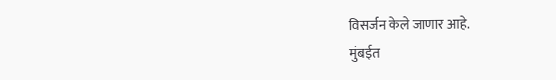विसर्जन केले जाणार आहे.
मुंबईत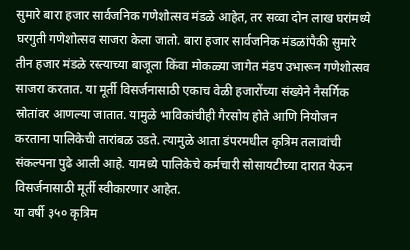सुमारे बारा हजार सार्वजनिक गणेशोत्सव मंडळे आहेत, तर सव्वा दोन लाख घरांमध्ये घरगुती गणेशोत्सव साजरा केला जातो. बारा हजार सार्वजनिक मंडळांपैकी सुमारे तीन हजार मंडळे रस्त्याच्या बाजूला किंवा मोकळ्या जागेत मंडप उभारून गणेशोत्सव साजरा करतात. या मूर्ती विसर्जनासाठी एकाच वेळी हजारोंच्या संख्येने नैसर्गिक स्रोतांवर आणल्या जातात. यामुळे भाविकांचीही गैरसोय होते आणि नियोजन करताना पालिकेची तारांबळ उडते. त्यामुळे आता डंपरमधील कृत्रिम तलावांची संकल्पना पुढे आली आहे. यामध्ये पालिकेचे कर्मचारी सोसायटीच्या दारात येऊन विसर्जनासाठी मूर्ती स्वीकारणार आहेत.
या वर्षी ३५० कृत्रिम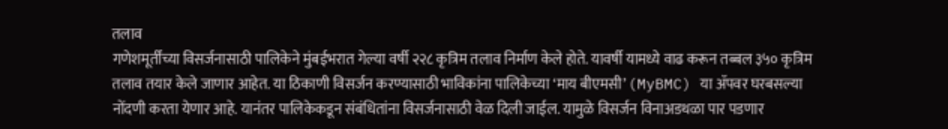तलाव
गणेशमूर्तींच्या विसर्जनासाठी पालिकेने मुंबईभरात गेल्या वर्षी २२८ कृत्रिम तलाव निर्माण केले होते. यावर्षी यामध्ये वाढ करून तब्बल ३५० कृत्रिम तलाव तयार केले जाणार आहेत. या ठिकाणी विसर्जन करण्यासाठी भाविकांना पालिकेच्या ‘माय बीएमसी’ (MyBMC) या ॲपवर घरबसल्या नोंदणी करता येणार आहे. यानंतर पालिकेकडून संबंधितांना विसर्जनासाठी वेळ दिली जाईल. यामुळे विसर्जन विनाअडथळा पार पडणार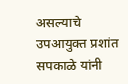असल्याचे उपआयुक्त प्रशांत सपकाळे यांनी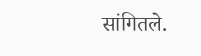सांगितले.